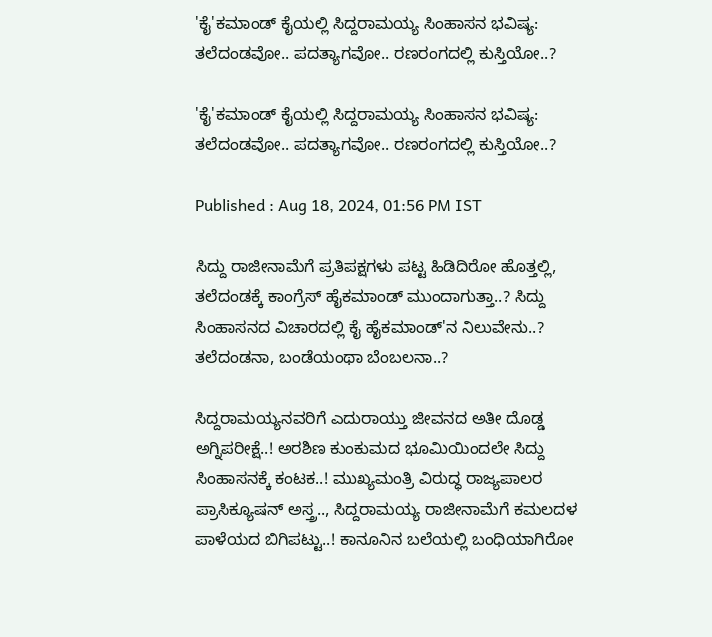'ಕೈ'ಕಮಾಂಡ್ ಕೈಯಲ್ಲಿ ಸಿದ್ದರಾಮಯ್ಯ ಸಿಂಹಾಸನ ಭವಿಷ್ಯ: ತಲೆದಂಡವೋ.. ಪದತ್ಯಾಗವೋ.. ರಣರಂಗದಲ್ಲಿ ಕುಸ್ತಿಯೋ..?

'ಕೈ'ಕಮಾಂಡ್ ಕೈಯಲ್ಲಿ ಸಿದ್ದರಾಮಯ್ಯ ಸಿಂಹಾಸನ ಭವಿಷ್ಯ: ತಲೆದಂಡವೋ.. ಪದತ್ಯಾಗವೋ.. ರಣರಂಗದಲ್ಲಿ ಕುಸ್ತಿಯೋ..?

Published : Aug 18, 2024, 01:56 PM IST

ಸಿದ್ದು ರಾಜೀನಾಮೆಗೆ ಪ್ರತಿಪಕ್ಷಗಳು ಪಟ್ಟ ಹಿಡಿದಿರೋ ಹೊತ್ತಲ್ಲಿ, ತಲೆದಂಡಕ್ಕೆ ಕಾಂಗ್ರೆಸ್ ಹೈಕಮಾಂಡ್ ಮುಂದಾಗುತ್ತಾ..? ಸಿದ್ದು ಸಿಂಹಾಸನದ ವಿಚಾರದಲ್ಲಿ ಕೈ ಹೈಕಮಾಂಡ್'ನ ನಿಲುವೇನು..? ತಲೆದಂಡನಾ, ಬಂಡೆಯಂಥಾ ಬೆಂಬಲನಾ..?

ಸಿದ್ದರಾಮಯ್ಯನವರಿಗೆ ಎದುರಾಯ್ತು ಜೀವನದ ಅತೀ ದೊಡ್ಡ ಅಗ್ನಿಪರೀಕ್ಷೆ..! ಅರಶಿಣ ಕುಂಕುಮದ ಭೂಮಿಯಿಂದಲೇ ಸಿದ್ದು ಸಿಂಹಾಸನಕ್ಕೆ ಕಂಟಕ..! ಮುಖ್ಯಮಂತ್ರಿ ವಿರುದ್ಧ ರಾಜ್ಯಪಾಲರ ಪ್ರಾಸಿಕ್ಯೂಷನ್ ಅಸ್ತ್ರ.., ಸಿದ್ದರಾಮಯ್ಯ ರಾಜೀನಾಮೆಗೆ ಕಮಲದಳ ಪಾಳೆಯದ ಬಿಗಿಪಟ್ಟು..! ಕಾನೂನಿನ ಬಲೆಯಲ್ಲಿ ಬಂಧಿಯಾಗಿರೋ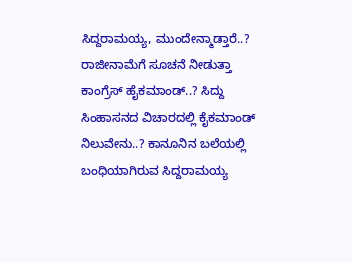ಸಿದ್ದರಾಮಯ್ಯ, ಮುಂದೇನ್ಮಾಡ್ತಾರೆ..? ರಾಜೀನಾಮೆಗೆ ಸೂಚನೆ ನೀಡುತ್ತಾ ಕಾಂಗ್ರೆಸ್ ಹೈಕಮಾಂಡ್..? ಸಿದ್ದು ಸಿಂಹಾಸನದ ವಿಚಾರದಲ್ಲಿ ಕೈಕಮಾಂಡ್ ನಿಲುವೇನು..? ಕಾನೂನಿನ ಬಲೆಯಲ್ಲಿ ಬಂಧಿಯಾಗಿರುವ ಸಿದ್ದರಾಮಯ್ಯ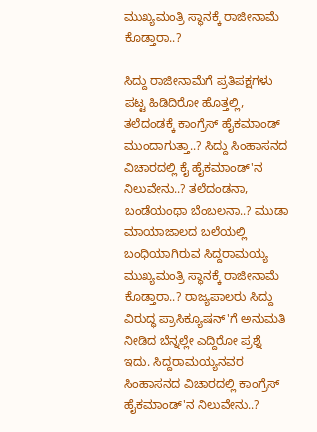ಮುಖ್ಯಮಂತ್ರಿ ಸ್ಥಾನಕ್ಕೆ ರಾಜೀನಾಮೆ ಕೊಡ್ತಾರಾ..?

ಸಿದ್ದು ರಾಜೀನಾಮೆಗೆ ಪ್ರತಿಪಕ್ಷಗಳು ಪಟ್ಟ ಹಿಡಿದಿರೋ ಹೊತ್ತಲ್ಲಿ, ತಲೆದಂಡಕ್ಕೆ ಕಾಂಗ್ರೆಸ್ ಹೈಕಮಾಂಡ್ ಮುಂದಾಗುತ್ತಾ..? ಸಿದ್ದು ಸಿಂಹಾಸನದ ವಿಚಾರದಲ್ಲಿ ಕೈ ಹೈಕಮಾಂಡ್'ನ ನಿಲುವೇನು..? ತಲೆದಂಡನಾ, ಬಂಡೆಯಂಥಾ ಬೆಂಬಲನಾ..? ಮುಡಾ ಮಾಯಾಜಾಲದ ಬಲೆಯಲ್ಲಿ ಬಂಧಿಯಾಗಿರುವ ಸಿದ್ದರಾಮಯ್ಯ ಮುಖ್ಯಮಂತ್ರಿ ಸ್ಥಾನಕ್ಕೆ ರಾಜೀನಾಮೆ ಕೊಡ್ತಾರಾ..? ರಾಜ್ಯಪಾಲರು ಸಿದ್ದು ವಿರುದ್ಧ ಪ್ರಾಸಿಕ್ಯೂಷನ್'ಗೆ ಅನುಮತಿ ನೀಡಿದ ಬೆನ್ನಲ್ಲೇ ಎದ್ದಿರೋ ಪ್ರಶ್ನೆ ಇದು. ಸಿದ್ದರಾಮಯ್ಯನವರ ಸಿಂಹಾಸನದ ವಿಚಾರದಲ್ಲಿ ಕಾಂಗ್ರೆಸ್ ಹೈಕಮಾಂಡ್'ನ ನಿಲುವೇನು..?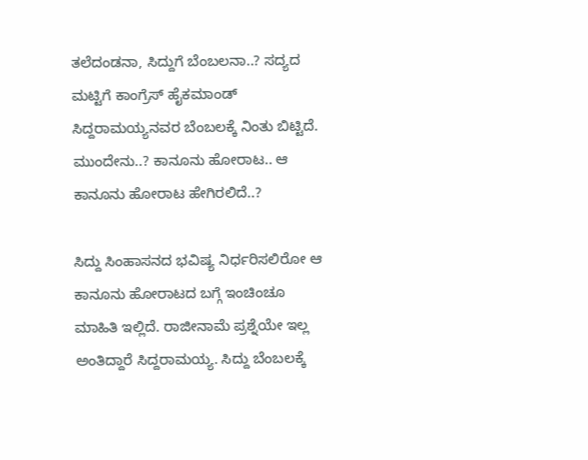ತಲೆದಂಡನಾ, ಸಿದ್ದುಗೆ ಬೆಂಬಲನಾ..? ಸದ್ಯದ ಮಟ್ಟಿಗೆ ಕಾಂಗ್ರೆಸ್ ಹೈಕಮಾಂಡ್ ಸಿದ್ದರಾಮಯ್ಯನವರ ಬೆಂಬಲಕ್ಕೆ ನಿಂತು ಬಿಟ್ಟಿದೆ. ಮುಂದೇನು..? ಕಾನೂನು ಹೋರಾಟ.. ಆ ಕಾನೂನು ಹೋರಾಟ ಹೇಗಿರಲಿದೆ..?

ಸಿದ್ದು ಸಿಂಹಾಸನದ ಭವಿಷ್ಯ ನಿರ್ಧರಿಸಲಿರೋ ಆ ಕಾನೂನು ಹೋರಾಟದ ಬಗ್ಗೆ ಇಂಚಿಂಚೂ ಮಾಹಿತಿ ಇಲ್ಲಿದೆ. ರಾಜೀನಾಮೆ ಪ್ರಶ್ನೆಯೇ ಇಲ್ಲ ಅಂತಿದ್ದಾರೆ ಸಿದ್ದರಾಮಯ್ಯ. ಸಿದ್ದು ಬೆಂಬಲಕ್ಕೆ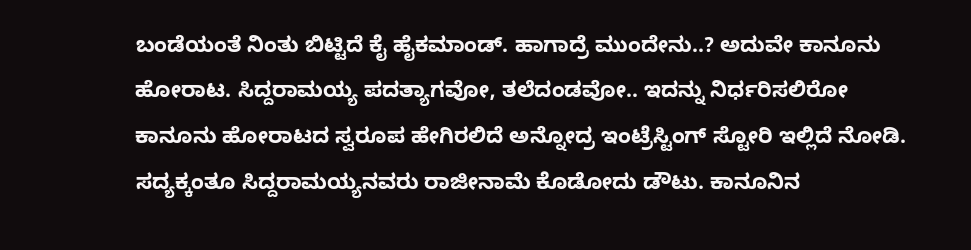ಬಂಡೆಯಂತೆ ನಿಂತು ಬಿಟ್ಟಿದೆ ಕೈ ಹೈಕಮಾಂಡ್. ಹಾಗಾದ್ರೆ ಮುಂದೇನು..? ಅದುವೇ ಕಾನೂನು ಹೋರಾಟ. ಸಿದ್ದರಾಮಯ್ಯ ಪದತ್ಯಾಗವೋ, ತಲೆದಂಡವೋ.. ಇದನ್ನು ನಿರ್ಧರಿಸಲಿರೋ ಕಾನೂನು ಹೋರಾಟದ ಸ್ವರೂಪ ಹೇಗಿರಲಿದೆ ಅನ್ನೋದ್ರ ಇಂಟ್ರೆಸ್ಟಿಂಗ್ ಸ್ಟೋರಿ ಇಲ್ಲಿದೆ ನೋಡಿ. ಸದ್ಯಕ್ಕಂತೂ ಸಿದ್ದರಾಮಯ್ಯನವರು ರಾಜೀನಾಮೆ ಕೊಡೋದು ಡೌಟು. ಕಾನೂನಿನ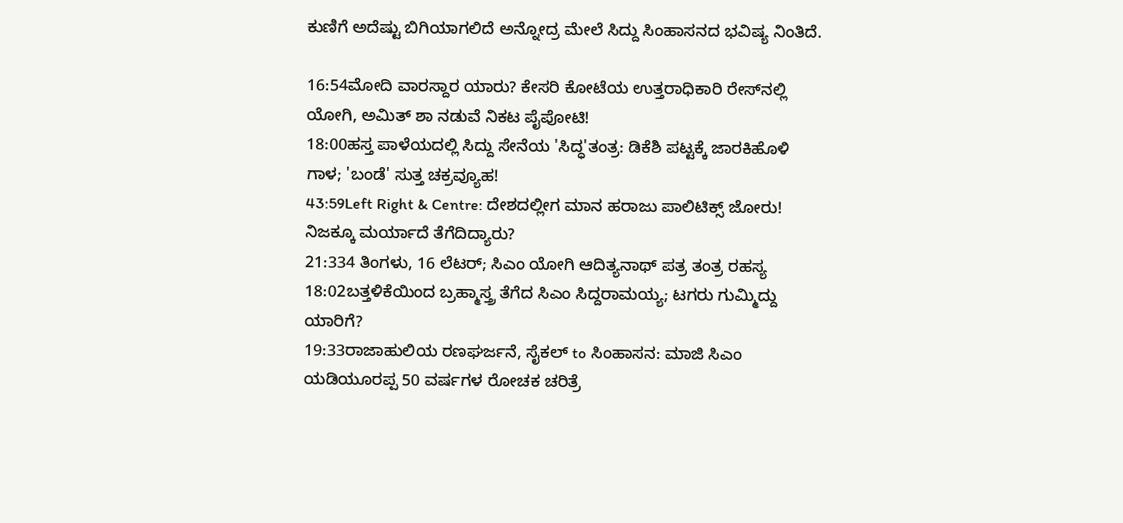ಕುಣಿಗೆ ಅದೆಷ್ಟು ಬಿಗಿಯಾಗಲಿದೆ ಅನ್ನೋದ್ರ ಮೇಲೆ ಸಿದ್ದು ಸಿಂಹಾಸನದ ಭವಿಷ್ಯ ನಿಂತಿದೆ.

16:54ಮೋದಿ ವಾರಸ್ದಾರ ಯಾರು? ಕೇಸರಿ ಕೋಟೆಯ ಉತ್ತರಾಧಿಕಾರಿ ರೇಸ್‌ನಲ್ಲಿ ಯೋಗಿ, ಅಮಿತ್ ಶಾ ನಡುವೆ ನಿಕಟ ಪೈಪೋಟಿ!
18:00ಹಸ್ತ ಪಾಳೆಯದಲ್ಲಿ ಸಿದ್ದು ಸೇನೆಯ 'ಸಿದ್ಧ'ತಂತ್ರ: ಡಿಕೆಶಿ ಪಟ್ಟಕ್ಕೆ ಜಾರಕಿಹೊಳಿ ಗಾಳ; 'ಬಂಡೆ' ಸುತ್ತ ಚಕ್ರವ್ಯೂಹ!
43:59Left Right & Centre: ದೇಶದಲ್ಲೀಗ ಮಾನ ಹರಾಜು ಪಾಲಿಟಿಕ್ಸ್ ಜೋರು! ನಿಜಕ್ಕೂ ಮರ್ಯಾದೆ ತೆಗೆದಿದ್ಯಾರು?
21:334 ತಿಂಗಳು, 16 ಲೆಟರ್; ಸಿಎಂ ಯೋಗಿ ಆದಿತ್ಯನಾಥ್ ಪತ್ರ ತಂತ್ರ ರಹಸ್ಯ
18:02ಬತ್ತಳಿಕೆಯಿಂದ ಬ್ರಹ್ಮಾಸ್ತ್ರ ತೆಗೆದ ಸಿಎಂ ಸಿದ್ದರಾಮಯ್ಯ; ಟಗರು ಗುಮ್ಮಿದ್ದು ಯಾರಿಗೆ?
19:33ರಾಜಾಹುಲಿಯ ರಣಘರ್ಜನೆ, ಸೈಕಲ್ to ಸಿಂಹಾಸನ: ಮಾಜಿ ಸಿಎಂ ಯಡಿಯೂರಪ್ಪ 50 ವರ್ಷಗಳ ರೋಚಕ ಚರಿತ್ರೆ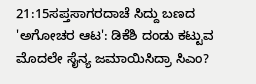21:15ಸಪ್ತಸಾಗರದಾಚೆ ಸಿದ್ದು ಬಣದ 'ಅಗೋಚರ ಆಟ': ಡಿಕೆಶಿ ದಂಡು ಕಟ್ಟುವ ಮೊದಲೇ ಸೈನ್ಯ ಜಮಾಯಿಸಿದ್ರಾ ಸಿಎಂ?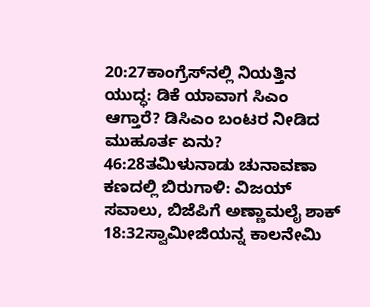20:27ಕಾಂಗ್ರೆಸ್‌ನಲ್ಲಿ ನಿಯತ್ತಿನ ಯುದ್ಧ: ಡಿಕೆ ಯಾವಾಗ ಸಿಎಂ ಆಗ್ತಾರೆ? ಡಿಸಿಎಂ ಬಂಟರ ನೀಡಿದ ಮುಹೂರ್ತ ಏನು?
46:28ತಮಿಳುನಾಡು ಚುನಾವಣಾ ಕಣದಲ್ಲಿ ಬಿರುಗಾಳಿ: ವಿಜಯ್ ಸವಾಲು, ಬಿಜೆಪಿಗೆ ಅಣ್ಣಾಮಲೈ ಶಾಕ್
18:32ಸ್ವಾಮೀಜಿಯನ್ನ ಕಾಲನೇಮಿ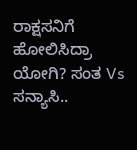ರಾಕ್ಷಸನಿಗೆ ಹೋಲಿಸಿದ್ರಾ ಯೋಗಿ? ಸಂತ Vs ಸನ್ಯಾಸಿ..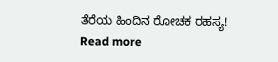ತೆರೆಯ ಹಿಂದಿನ ರೋಚಕ ರಹಸ್ಯ!
Read more